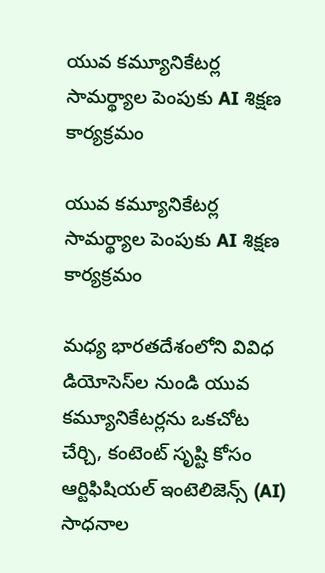యువ కమ్యూనికేటర్ల సామర్థ్యాల పెంపుకు AI శిక్షణ కార్యక్రమం

యువ కమ్యూనికేటర్ల సామర్థ్యాల పెంపుకు AI శిక్షణ కార్యక్రమం

మధ్య భారతదేశంలోని వివిధ డియోసెస్‌ల నుండి యువ కమ్యూనికేటర్లను ఒకచోట చేర్చి, కంటెంట్ సృష్టి కోసం ఆర్టిఫిషియల్ ఇంటెలిజెన్స్ (AI) సాధనాల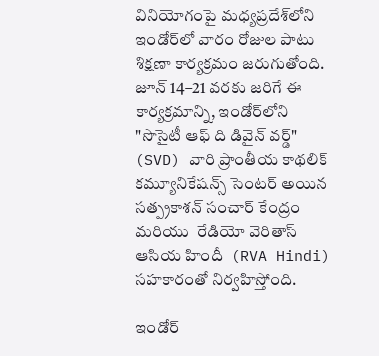వినియోగంపై మధ్యప్రదేశ్‌లోని ఇండోర్‌లో వారం రోజుల పాటు శిక్షణా కార్యక్రమం జరుగుతోంది.
జూన్ 14–21 వరకు జరిగే ఈ కార్యక్రమాన్ని, ఇండోర్‌లోని "సొసైటీ ఆఫ్ ది డివైన్ వర్డ్" (SVD) వారి ప్రాంతీయ కాథలిక్ కమ్యూనికేషన్స్ సెంటర్ అయిన సత్ప్రకాశన్ సంచార్ కేంద్రం  మరియు  రేడియో వెరితాస్ ఆసియ హిందీ  (RVA Hindi) సహకారంతో నిర్వహిస్తోంది.

ఇండోర్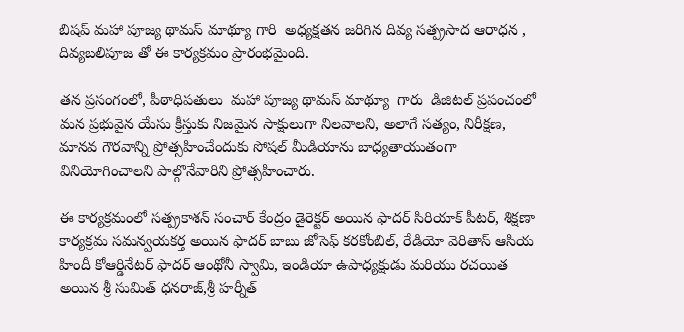బిషప్ మహా పూజ్య థామస్ మాథ్యూ గారి  అధ్యక్షతన జరిగిన దివ్య సత్ప్రసాద ఆరాధన , దివ్యబలిపూజ తో ఈ కార్యక్రమం ప్రారంభమైంది.

తన ప్రసంగంలో, పీఠాధిపతులు  మహా పూజ్య థామస్ మాథ్యూ  గారు  డిజిటల్ ప్రపంచంలో మన ప్రభువైన యేసు క్రీస్తుకు నిజమైన సాక్షులుగా నిలవాలని, అలాగే సత్యం, నిరీక్షణ, మానవ గౌరవాన్ని ప్రోత్సహించేందుకు సోషల్ మీడియాను బాధ్యతాయుతంగా వినియోగించాలని పాల్గొనేవారిని ప్రోత్సహించారు.

ఈ కార్యక్రమంలో సత్ప్రకాశన్ సంచార్ కేంద్రం డైరెక్టర్ అయిన ఫాదర్ సిరియాక్ పీటర్, శిక్షణా కార్యక్రమ సమన్వయకర్త అయిన ఫాదర్ బాబు జోసెఫ్ కరకోంబిల్, రేడియో వెరితాస్ ఆసియ హిందీ కోఆర్డినేటర్ ఫాదర్ ఆంథోనీ స్వామి, ఇండియా ఉపాధ్యక్షుడు మరియు రచయిత అయిన శ్రీ సుమిత్ ధనరాజ్,శ్రీ హర్నీత్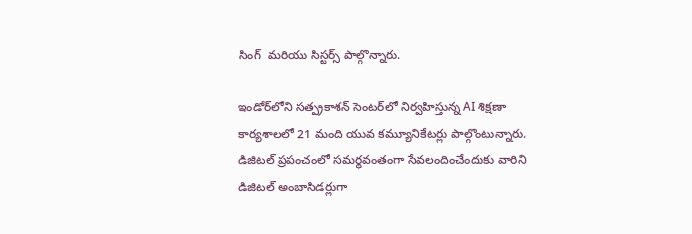సింగ్  మరియు సిస్టర్స్ పాల్గొన్నారు.

ఇండోర్‌లోని సత్ప్రకాశన్ సెంటర్‌లో నిర్వహిస్తున్న AI శిక్షణా కార్యశాలలో 21 మంది యువ కమ్యూనికేటర్లు పాల్గొంటున్నారు. డిజిటల్ ప్రపంచంలో సమర్థవంతంగా సేవలందించేందుకు వారిని డిజిటల్ అంబాసిడర్లుగా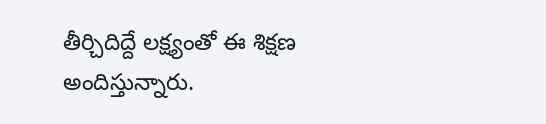తీర్చిదిద్దే లక్ష్యంతో ఈ శిక్షణ అందిస్తున్నారు.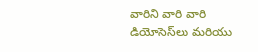వారిని వారి వారి డియోసెస్‌లు మరియు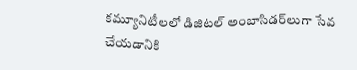కమ్యూనిటీలలో డిజిటల్ అంబాసిడర్‌లుగా సేవ చేయడానికి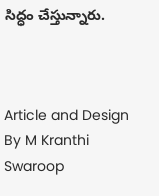సిద్ధం చేస్తున్నారు.



Article and Design By M Kranthi Swaroop